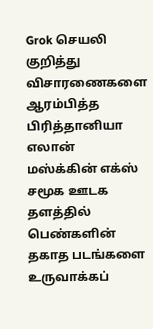Grok செயலி குறித்து விசாரணைகளை ஆரம்பித்த பிரித்தானியா
எலான் மஸ்க்கின் எக்ஸ் சமூக ஊடக தளத்தில் பெண்களின் தகாத படங்களை உருவாக்கப்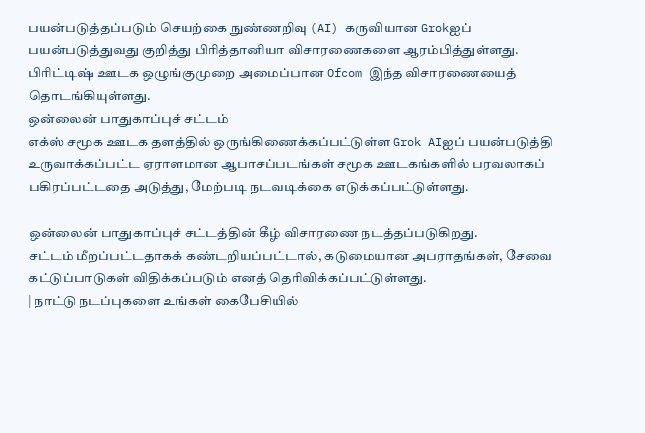பயன்படுத்தப்படும் செயற்கை நுண்ணறிவு (AI) கருவியான Grokஐப் பயன்படுத்துவது குறித்து பிரித்தானியா விசாரணைகளை ஆரம்பித்துள்ளது.
பிரிட்டிஷ் ஊடக ஒழுங்குமுறை அமைப்பான Ofcom இந்த விசாரணையைத் தொடங்கியுள்ளது.
ஒன்லைன் பாதுகாப்புச் சட்டம்
எக்ஸ் சமூக ஊடக தளத்தில் ஒருங்கிணைக்கப்பட்டுள்ள Grok AIஐப் பயன்படுத்தி உருவாக்கப்பட்ட ஏராளமான ஆபாசப்படங்கள் சமூக ஊடகங்களில் பரவலாகப் பகிரப்பட்டதை அடுத்து, மேற்படி நடவடிக்கை எடுக்கப்பட்டுள்ளது.

ஒன்லைன் பாதுகாப்புச் சட்டத்தின் கீழ் விசாரணை நடத்தப்படுகிறது.
சட்டம் மீறப்பட்டதாகக் கண்டறியப்பட்டால், கடுமையான அபராதங்கள், சேவை கட்டுப்பாடுகள் விதிக்கப்படும் எனத் தெரிவிக்கப்பட்டுள்ளது.
| நாட்டு நடப்புகளை உங்கள் கைபேசியில்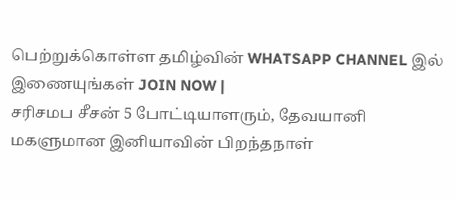பெற்றுக்கொள்ள தமிழ்வின் WHATSAPP CHANNEL இல் இணையுங்கள் JOIN NOW |
சரிசமப சீசன் 5 போட்டியாளரும், தேவயானி மகளுமான இனியாவின் பிறந்தநாள்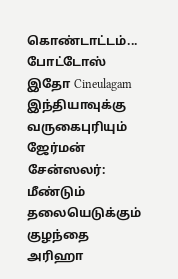கொண்டாட்டம்... போட்டோஸ் இதோ Cineulagam
இந்தியாவுக்கு வருகைபுரியும் ஜேர்மன் சேன்ஸலர்: மீண்டும் தலையெடுக்கும் குழந்தை அரிஹா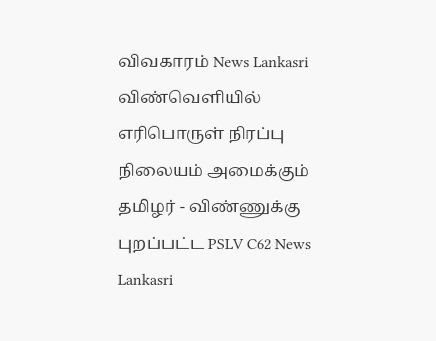விவகாரம் News Lankasri
விண்வெளியில் எரிபொருள் நிரப்பு நிலையம் அமைக்கும் தமிழர் - விண்ணுக்கு புறப்பட்ட PSLV C62 News Lankasri